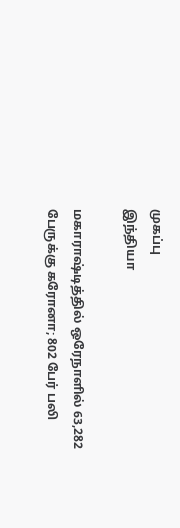முகப்பு
இந்தியா

மகாராஷ்டித்தில் ஒரேநாளில் 63,282 பேருக்கு கரோனா; 802 பேர் பலி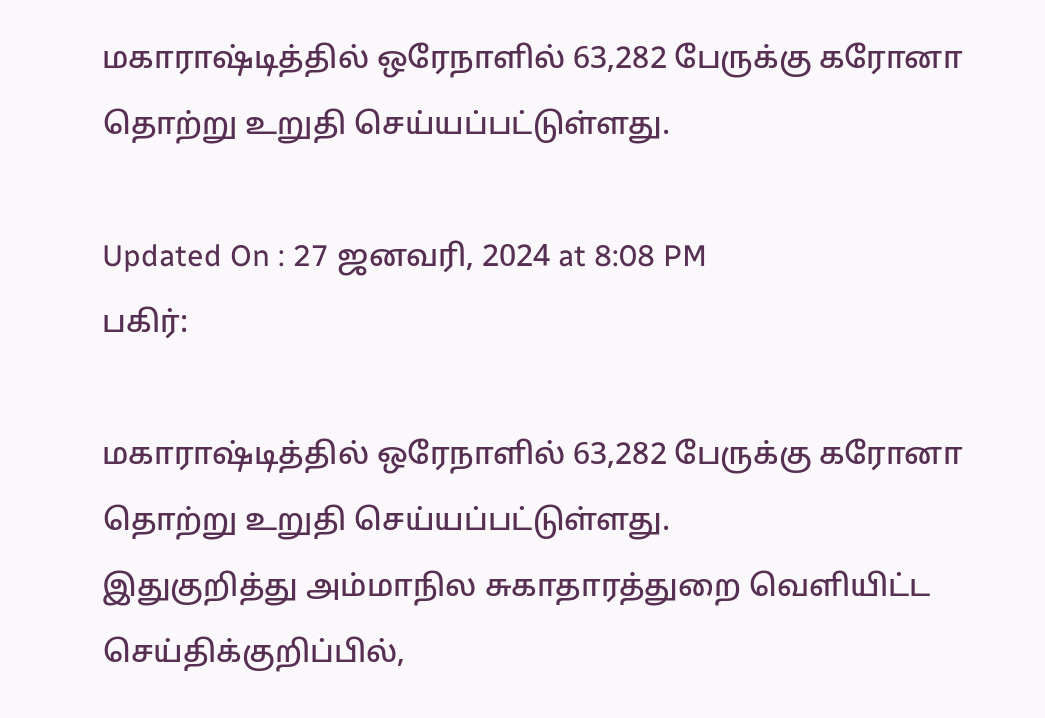மகாராஷ்டித்தில் ஒரேநாளில் 63,282 பேருக்கு கரோனா தொற்று உறுதி செய்யப்பட்டுள்ளது.

Updated On : 27 ஜனவரி, 2024 at 8:08 PM
பகிர்:

மகாராஷ்டித்தில் ஒரேநாளில் 63,282 பேருக்கு கரோனா தொற்று உறுதி செய்யப்பட்டுள்ளது.
இதுகுறித்து அம்மாநில சுகாதாரத்துறை வெளியிட்ட செய்திக்குறிப்பில்,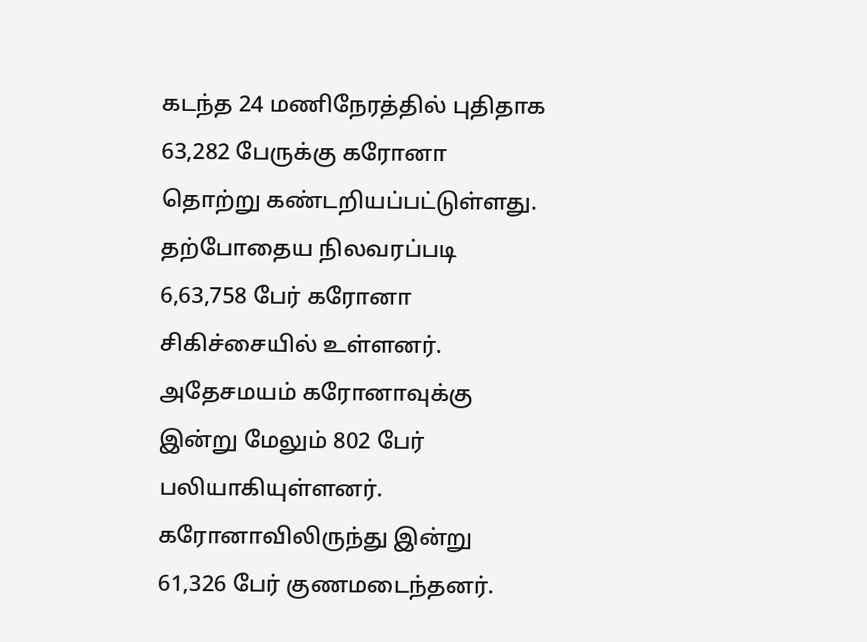கடந்த 24 மணிநேரத்தில் புதிதாக 63,282 பேருக்கு கரோனா தொற்று கண்டறியப்பட்டுள்ளது. தற்போதைய நிலவரப்படி 6,63,758 பேர் கரோனா சிகிச்சையில் உள்ளனர்.
அதேசமயம் கரோனாவுக்கு இன்று மேலும் 802 பேர் பலியாகியுள்ளனர். கரோனாவிலிருந்து இன்று 61,326 பேர் குணமடைந்தனர்.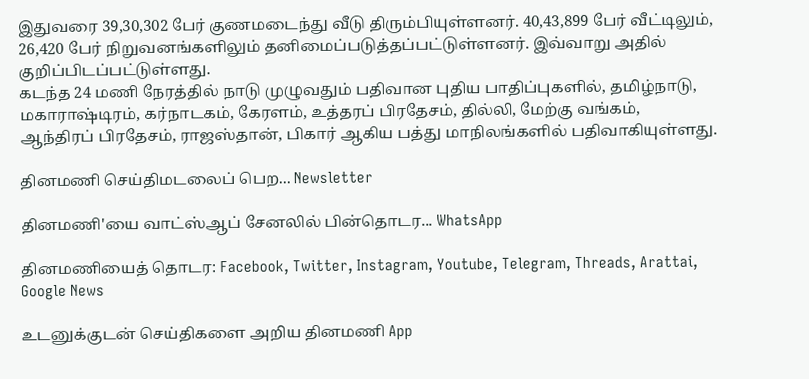இதுவரை 39,30,302 பேர் குணமடைந்து வீடு திரும்பியுள்ளனர். 40,43,899 பேர் வீட்டிலும், 26,420 பேர் நிறுவனங்களிலும் தனிமைப்படுத்தப்பட்டுள்ளனர். இவ்வாறு அதில் குறிப்பிடப்பட்டுள்ளது.
கடந்த 24 மணி நேரத்தில் நாடு முழுவதும் பதிவான புதிய பாதிப்புகளில், தமிழ்நாடு, மகாராஷ்டிரம், கர்நாடகம், கேரளம், உத்தரப் பிரதேசம், தில்லி, மேற்கு வங்கம், ஆந்திரப் பிரதேசம், ராஜஸ்தான், பிகார் ஆகிய பத்து மாநிலங்களில் பதிவாகியுள்ளது.

தினமணி செய்திமடலைப் பெற... Newsletter

தினமணி'யை வாட்ஸ்ஆப் சேனலில் பின்தொடர... WhatsApp

தினமணியைத் தொடர: Facebook, Twitter, Instagram, Youtube, Telegram, Threads, Arattai, Google News

உடனுக்குடன் செய்திகளை அறிய தினமணி App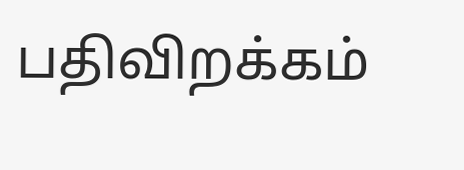பதிவிறக்கம்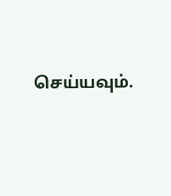செய்யவும்.